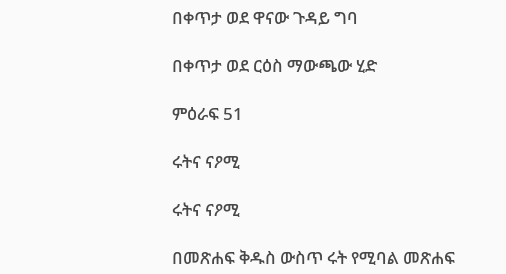በቀጥታ ወደ ዋናው ጉዳይ ግባ

በቀጥታ ወደ ርዕስ ማውጫው ሂድ

ምዕራፍ 51

ሩትና ናዖሚ

ሩትና ናዖሚ

በመጽሐፍ ቅዱስ ውስጥ ሩት የሚባል መጽሐፍ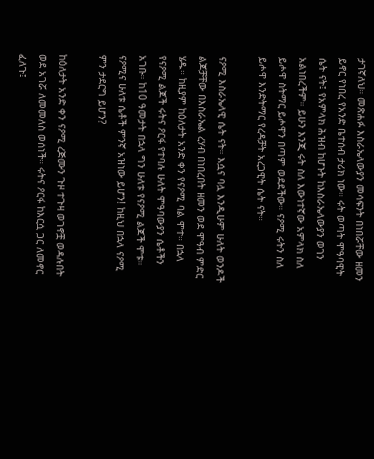ታገኛለህ። መጽሐፉ እስራኤላውያን መሳፍንት በነበሯቸው ዘመን ይኖር የነበረ የአንድ ቤተሰብ ታሪክ ነው። ሩት ወጣት ሞዓባዊት ሴት ናት፤ የአምላክ ሕዝብ ከሆኑት ከእስራኤላውያን ወገን አልነበረችም። ይሁን እንጂ ሩት ስለ እውነተኛው አምላክ ስለ ይሖዋ ስትማር ይሖዋን በጣም ወደደችው። ናዖሚ ሩትን ስለ ይሖዋ እንድትማር የረዳቻት አረጋዊት ሴት ናት።

ናዖሚ እስራኤላዊ ሴት ናት። እሷና ባሏ እንዲሁም ሁለት ወንዶች ልጆቻቸው በእስራኤል ረሃብ በነበረበት ዘመን ወደ ሞዓብ ምድር ሄዱ። ከዚያም ከዕለታት አንድ ቀን የናዖሚ ባል ሞተ። በኋላ የናዖሚ ልጆች ሩትና ዖርፋ የተባሉ ሁለት ሞዓባውያን ሴቶችን አገቡ። ከ10 ዓመታት በኋላ ግን ሁለቱ የናዖሚ ልጆች ሞቱ። ናዖሚና ሁለቱ ሴቶች ምንኛ አዝነው ይሆን! ከዚህ በኋላ ናዖሚ ምን ታደርግ ይሆን?

ከዕለታት አንድ ቀን ናዖሚ ረጅሙን ጉዞ ተጉዛ ወገኖቿ ወዳሉበት ወደ አገሯ ለመመለስ ወሰነች። ሩትና ዖርፋ ከእርሷ ጋር ለመኖር ፈለጉ፤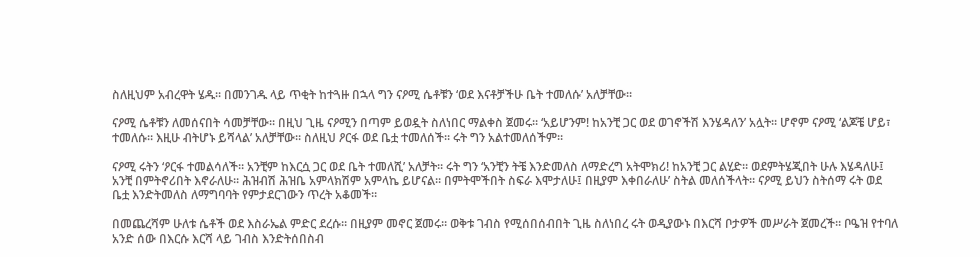ስለዚህም አብረዋት ሄዱ። በመንገዱ ላይ ጥቂት ከተጓዙ በኋላ ግን ናዖሚ ሴቶቹን ‘ወደ እናቶቻችሁ ቤት ተመለሱ’ አለቻቸው።

ናዖሚ ሴቶቹን ለመሰናበት ሳመቻቸው። በዚህ ጊዜ ናዖሚን በጣም ይወዷት ስለነበር ማልቀስ ጀመሩ። ‘አይሆንም! ከአንቺ ጋር ወደ ወገኖችሽ እንሄዳለን’ አሏት። ሆኖም ናዖሚ ‘ልጆቼ ሆይ፣ ተመለሱ። እዚሁ ብትሆኑ ይሻላል’ አለቻቸው። ስለዚህ ዖርፋ ወደ ቤቷ ተመለሰች። ሩት ግን አልተመለሰችም።

ናዖሚ ሩትን ‘ዖርፋ ተመልሳለች። አንቺም ከእርሷ ጋር ወደ ቤት ተመለሺ’ አለቻት። ሩት ግን ‘አንቺን ትቼ እንድመለስ ለማድረግ አትሞክሪ! ከአንቺ ጋር ልሂድ። ወደምትሄጂበት ሁሉ እሄዳለሁ፤ አንቺ በምትኖሪበት እኖራለሁ። ሕዝብሽ ሕዝቤ አምላክሽም አምላኬ ይሆናል። በምትሞችበት ስፍራ እሞታለሁ፤ በዚያም እቀበራለሁ’ ስትል መለሰችላት። ናዖሚ ይህን ስትሰማ ሩት ወደ ቤቷ እንድትመለስ ለማግባባት የምታደርገውን ጥረት አቆመች።

በመጨረሻም ሁለቱ ሴቶች ወደ እስራኤል ምድር ደረሱ። በዚያም መኖር ጀመሩ። ወቅቱ ገብስ የሚሰበሰብበት ጊዜ ስለነበረ ሩት ወዲያውኑ በእርሻ ቦታዎች መሥራት ጀመረች። ቦዔዝ የተባለ አንድ ሰው በእርሱ እርሻ ላይ ገብስ እንድትሰበስብ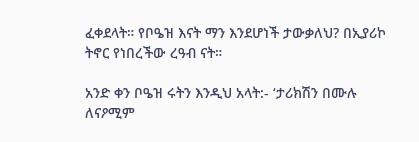ፈቀደላት። የቦዔዝ እናት ማን እንደሆነች ታውቃለህ? በኢያሪኮ ትኖር የነበረችው ረዓብ ናት።

አንድ ቀን ቦዔዝ ሩትን እንዲህ አላት:- ‘ታሪክሽን በሙሉ ለናዖሚም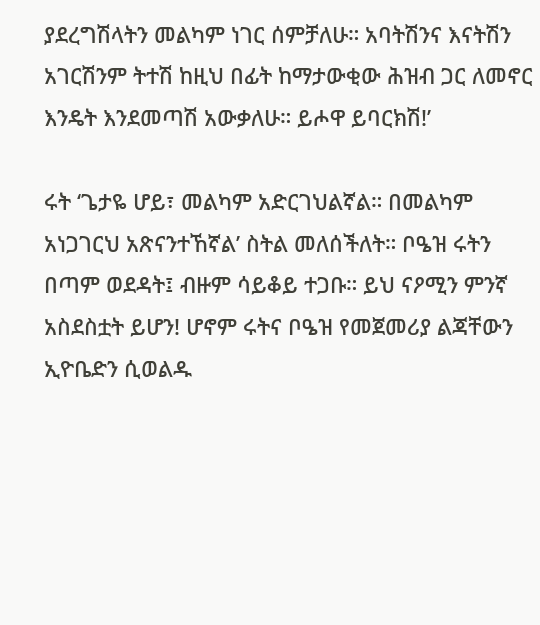ያደረግሽላትን መልካም ነገር ሰምቻለሁ። አባትሽንና እናትሽን አገርሽንም ትተሽ ከዚህ በፊት ከማታውቂው ሕዝብ ጋር ለመኖር እንዴት እንደመጣሽ አውቃለሁ። ይሖዋ ይባርክሽ!’

ሩት ‘ጌታዬ ሆይ፣ መልካም አድርገህልኛል። በመልካም አነጋገርህ አጽናንተኸኛል’ ስትል መለሰችለት። ቦዔዝ ሩትን በጣም ወደዳት፤ ብዙም ሳይቆይ ተጋቡ። ይህ ናዖሚን ምንኛ አስደስቷት ይሆን! ሆኖም ሩትና ቦዔዝ የመጀመሪያ ልጃቸውን ኢዮቤድን ሲወልዱ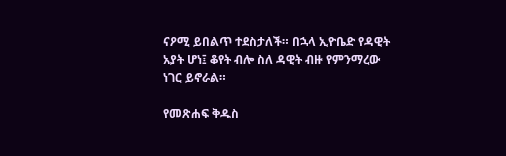ናዖሚ ይበልጥ ተደስታለች። በኋላ ኢዮቤድ የዳዊት አያት ሆነ፤ ቆየት ብሎ ስለ ዳዊት ብዙ የምንማረው ነገር ይኖራል።

የመጽሐፍ ቅዱስ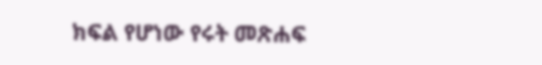ክፍል የሆነው የሩት መጽሐፍ